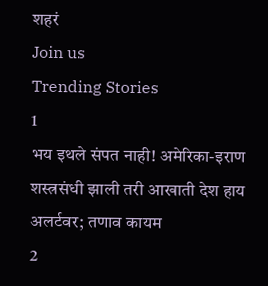शहरं
Join us
Trending Stories
1
भय इथले संपत नाही! अमेरिका-इराण शस्त्रसंधी झाली तरी आखाती देश हाय अलर्टवर; तणाव कायम
2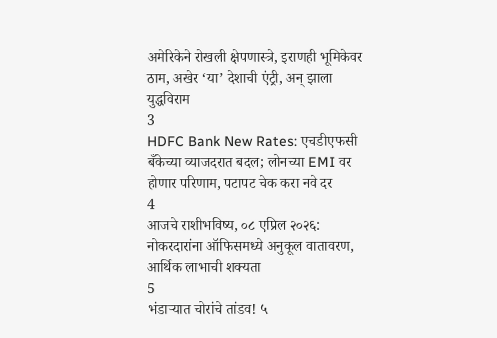अमेरिकेने रोखली क्षेपणास्त्रे, इराणही भूमिकेवर ठाम, अखेर ‘या’ देशाची एंट्री, अन् झाला युद्धविराम
3
HDFC Bank New Rates: एचडीएफसी बँकेच्या व्याजदरात बदल; लोनच्या EMI वर होणार परिणाम, पटापट चेक करा नवे दर
4
आजचे राशीभविष्य, ०८ एप्रिल २०२६: नोकरदारांना ऑफिसमध्ये अनुकूल वातावरण, आर्थिक लाभाची शक्यता
5
भंडाऱ्यात चोरांचे तांडव! ५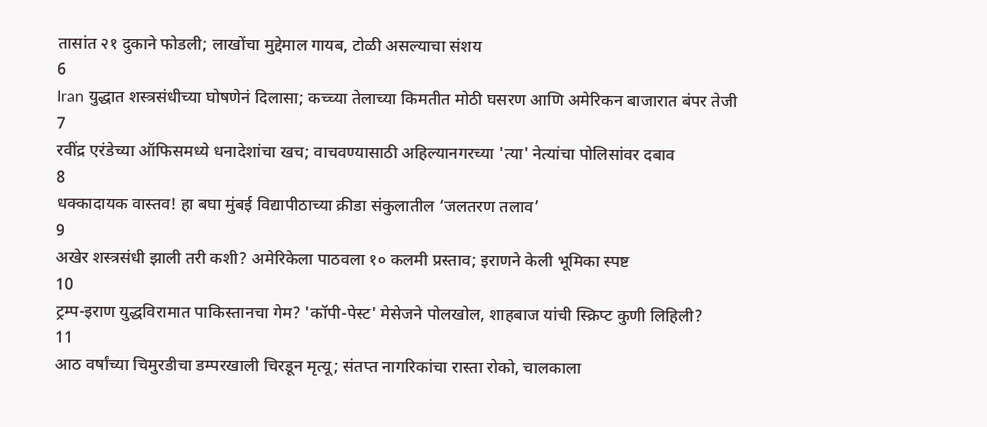तासांत २१ दुकाने फोडली; लाखोंचा मुद्देमाल गायब, टोळी असल्याचा संशय
6
Iran युद्धात शस्त्रसंधीच्या घोषणेनं दिलासा; कच्च्या तेलाच्या किमतीत मोठी घसरण आणि अमेरिकन बाजारात बंपर तेजी
7
रवींद्र एरंडेच्या ऑफिसमध्ये धनादेशांचा खच; वाचवण्यासाठी अहिल्यानगरच्या 'त्या' नेत्यांचा पोलिसांवर दबाव
8
धक्कादायक वास्तव! हा बघा मुंबई विद्यापीठाच्या क्रीडा संकुलातील ‘जलतरण तलाव’
9
अखेर शस्त्रसंधी झाली तरी कशी? अमेरिकेला पाठवला १० कलमी प्रस्ताव; इराणने केली भूमिका स्पष्ट
10
ट्रम्प-इराण युद्धविरामात पाकिस्तानचा गेम? 'कॉपी-पेस्ट' मेसेजने पोलखोल, शाहबाज यांची स्क्रिप्ट कुणी लिहिली?
11
आठ वर्षांच्या चिमुरडीचा डम्परखाली चिरडून मृत्यू; संतप्त नागरिकांचा रास्ता रोको, चालकाला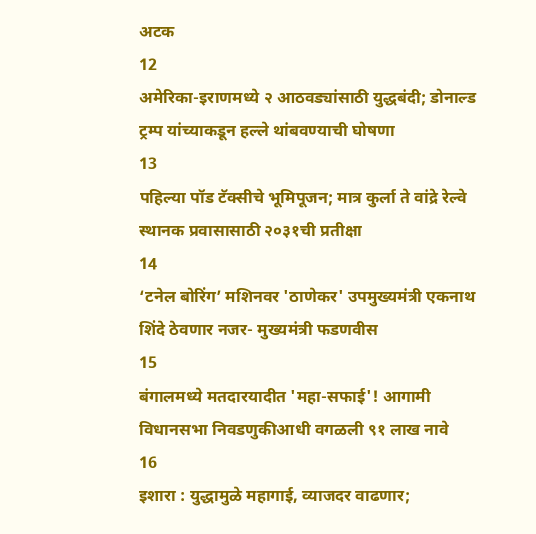अटक
12
अमेरिका-इराणमध्ये २ आठवड्यांसाठी युद्धबंदी; डोनाल्ड ट्रम्प यांच्याकडून हल्ले थांबवण्याची घोषणा
13
पहिल्या पॉड टॅक्सीचे भूमिपूजन; मात्र कुर्ला ते वांद्रे रेल्वे स्थानक प्रवासासाठी २०३१ची प्रतीक्षा
14
‘टनेल बोरिंग’ मशिनवर 'ठाणेकर' उपमुख्यमंत्री एकनाथ शिंदे ठेवणार नजर- मुख्यमंत्री फडणवीस
15
बंगालमध्ये मतदारयादीत 'महा-सफाई'! आगामी विधानसभा निवडणुकीआधी वगळली ९१ लाख नावे
16
इशारा : युद्धामुळे महागाई, व्याजदर वाढणार;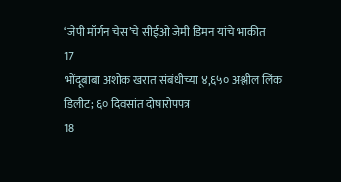‘जेपी मॉर्गन चेस’चे सीईओ जेमी डिमन यांचे भाकीत
17
भोंदूबाबा अशोक खरात संबंधीच्या ४,६५० अश्लील लिंक डिलीट; ६० दिवसांत दोषारोपपत्र
18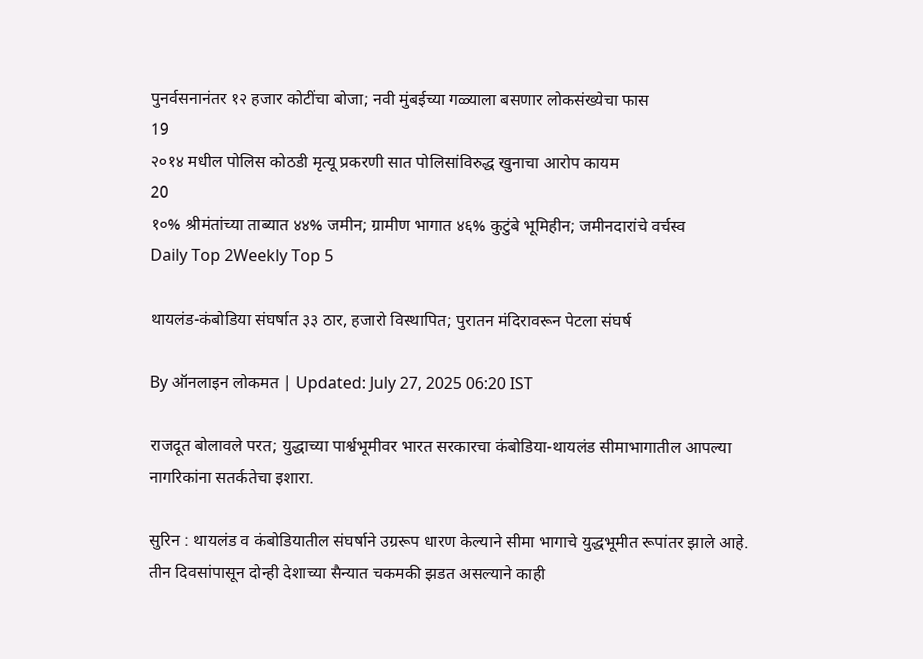पुनर्वसनानंतर १२ हजार कोटींचा बोजा; नवी मुंबईच्या गळ्याला बसणार लोकसंख्येचा फास
19
२०१४ मधील पोलिस कोठडी मृत्यू प्रकरणी सात पोलिसांविरुद्ध खुनाचा आरोप कायम
20
१०% श्रीमंतांच्या ताब्यात ४४% जमीन; ग्रामीण भागात ४६% कुटुंबे भूमिहीन; जमीनदारांचे वर्चस्व
Daily Top 2Weekly Top 5

थायलंड-कंबोडिया संघर्षात ३३ ठार, हजारो विस्थापित; पुरातन मंदिरावरून पेटला संघर्ष

By ऑनलाइन लोकमत | Updated: July 27, 2025 06:20 IST

राजदूत बोलावले परत; युद्धाच्या पार्श्वभूमीवर भारत सरकारचा कंबोडिया-थायलंड सीमाभागातील आपल्या नागरिकांना सतर्कतेचा इशारा.

सुरिन : थायलंड व कंबोडियातील संघर्षाने उग्ररूप धारण केल्याने सीमा भागाचे युद्धभूमीत रूपांतर झाले आहे. तीन दिवसांपासून दोन्ही देशाच्या सैन्यात चकमकी झडत असल्याने काही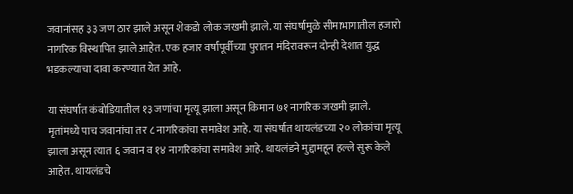जवानांसह ३३ जण ठार झाले असून शेकडो लोक जखमी झाले. या संघर्षामुळे सीमाभागातील हजारो नागरिक विस्थापित झाले आहेत. एक हजार वर्षांपूर्वीच्या पुरातन मंदिरावरून दोन्ही देशात युद्ध भडकल्याचा दावा करण्यात येत आहे.

या संघर्षात कंबोडियातील १३ जणांचा मृत्यू झाला असून किमान ७१ नागरिक जखमी झाले. मृतांमध्ये पाच जवानांचा तर ८ नागरिकांचा समावेश आहे. या संघर्षात थायलंडच्या २० लोकांचा मृत्यू झाला असून त्यात ६ जवान व १४ नागरिकांचा समावेश आहे. थायलंडने मुद्दामहून हल्ले सुरू केले आहेत. थायलंडचे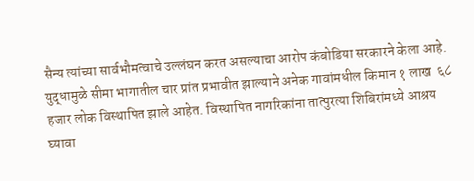सैन्य त्यांच्या सार्वभौमत्वाचे उल्लंघन करत असल्याचा आरोप कंबोडिया सरकारने केला आहे. युद्धामुळे सीमा भागातील चार प्रांत प्रभावीत झाल्याने अनेक गावांमधील किमान १ लाख  ६८ हजार लोक विस्थापित झाले आहेत. विस्थापित नागरिकांना तात्पुरत्या शिबिरांमध्ये आश्रय घ्यावा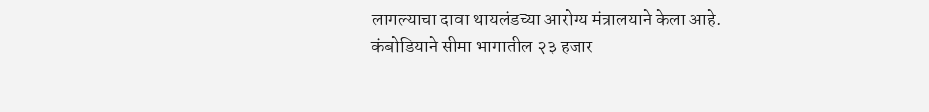लागल्याचा दावा थायलंडच्या आरोग्य मंत्रालयाने केला आहे. कंबोडियाने सीमा भागातील २३ हजार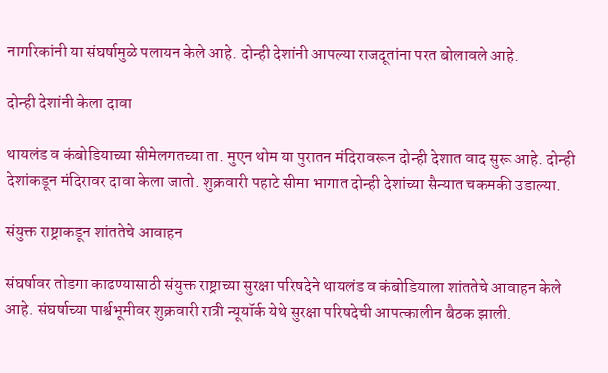नागरिकांनी या संघर्षामुळे पलायन केले आहे. दोन्ही देशांनी आपल्या राजदूतांना परत बोलावले आहे.

दोन्ही देशांनी केला दावा

थायलंड व कंबोडियाच्या सीमेलगतच्या ता. मुएन थोम या पुरातन मंदिरावरून दोन्ही देशात वाद सुरू आहे. दोन्ही देशांकडून मंदिरावर दावा केला जातो. शुक्रवारी पहाटे सीमा भागात दोन्ही देशांच्या सैन्यात चकमकी उडाल्या.

संयुक्त राष्ट्राकडून शांततेचे आवाहन

संघर्षावर तोडगा काढण्यासाठी संयुक्त राष्ट्राच्या सुरक्षा परिषदेने थायलंड व कंबोडियाला शांततेचे आवाहन केले आहे. संघर्षाच्या पार्श्वभूमीवर शुक्रवारी रात्री न्यूयॉर्क येथे सुरक्षा परिषदेची आपत्कालीन बैठक झाली.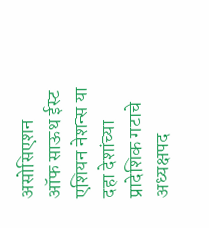असोसिएशन ऑफ साऊथ ईस्ट एशियन नेशन्स या दहा देशांच्या प्रादेशिक गटाचे अध्यक्षपद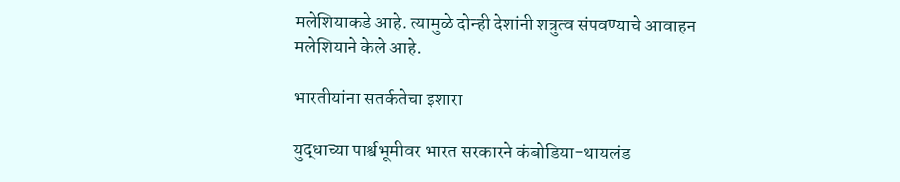मलेशियाकडे आहे. त्यामुळे दोन्ही देशांनी शत्रुत्व संपवण्याचे आवाहन मलेशियाने केले आहे.

भारतीयांना सतर्कतेचा इशारा

युद्धाच्या पार्श्वभूमीवर भारत सरकारने कंबोडिया-थायलंड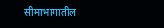सीमाभागातील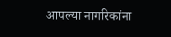आपल्या नागरिकांना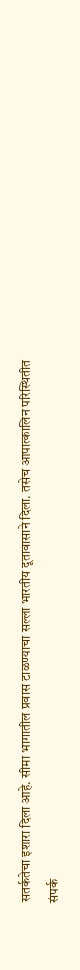सतर्कतेचा इशारा दिला आहे. सीमा भागातील प्रवास टाळण्याचा सल्ला भारतीय दूतावासाने दिला. तसेच आपात्कालिन परिस्थितीत संपर्क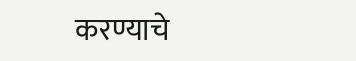करण्याचे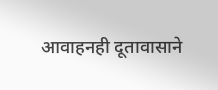आवाहनही दूतावासाने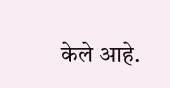केले आहे.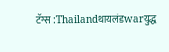टॅग्स :Thailandथायलंडwarयुद्ध